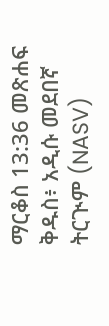ማርቆስ 13:36 መጽሐፍ ቅዱስ፥ አዲሱ መደበኛ ትርጒም (NASV)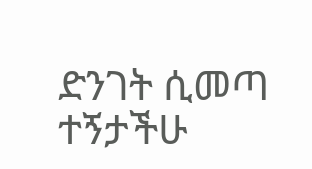ድንገት ሲመጣ ተኝታችሁ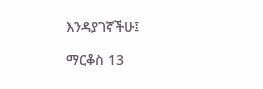እንዳያገኛችሁ፤

ማርቆስ 13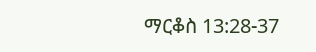ማርቆስ 13:28-37